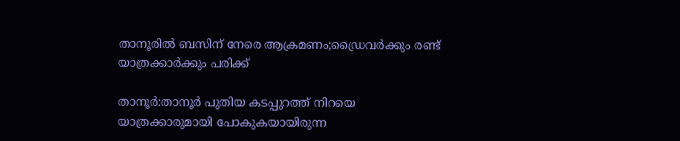താനൂരിൽ ബസിന് നേരെ ആക്രമണം;ഡ്രൈവർക്കും രണ്ട് യാത്രക്കാർക്കും പരിക്ക്

താനൂർ:താനൂർ പുതിയ കടപ്പുറത്ത് നിറയെ യാത്രക്കാരുമായി പോകുകയായിരുന്ന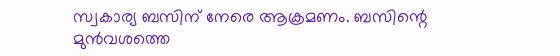സ്വകാര്യ ബസിന് നേരെ ആക്രമണം. ബസിന്റെ മുൻവശത്തെ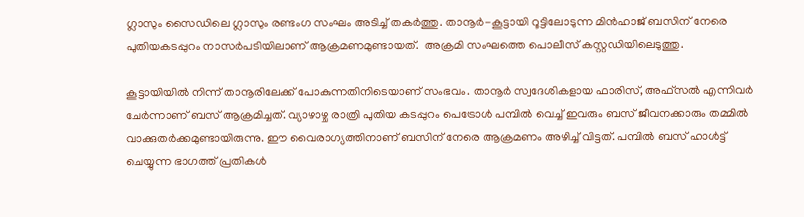ഗ്ലാസും സൈഡിലെ ഗ്ലാസും രണ്ടംഗ സംഘം അടിച്ച് തകർത്തു. താനൂർ-കൂട്ടായി റൂട്ടിലോടുന്ന മിൻഹാജ് ബസിന് നേരെ പുതിയകടപ്പുറം നാസർപടിയിലാണ് ആക്രമണമുണ്ടായത്.  അക്രമി സംഘത്തെ പൊലീസ് കസ്റ്റഡിയിലെടുത്തു.

കൂട്ടായിയിൽ നിന്ന് താനൂരിലേക്ക് പോകുന്നതിനിടെയാണ് സംഭവം. താനൂർ സ്വദേശികളായ ഫാരിസ്, അഫ്സൽ എന്നിവർ ചേർന്നാണ് ബസ് ആക്രമിച്ചത്. വ്യാഴാഴ്ച രാത്രി പുതിയ കടപ്പുറം പെട്രോൾ പമ്പിൽ വെച്ച് ഇവരും ബസ് ജീവനക്കാരും തമ്മിൽ വാക്കുതർക്കമുണ്ടായിരുന്നു. ഈ വൈരാഗ്യത്തിനാണ് ബസിന് നേരെ ആക്രമണം അഴിച്ച് വിട്ടത്. പമ്പിൽ ബസ് ഹാൾട്ട് ചെയ്യുന്ന ഭാഗത്ത് പ്രതികൾ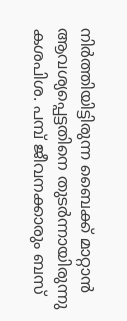നിർത്തിയിട്ടിരുന്ന ബൈക്ക് മാറ്റാൻ ആവശ്യപ്പെട്ടതിനെ തുടർന്നായിരുന്നു കശപിശ. പമ്പ് ജീവനക്കാരും ബസ്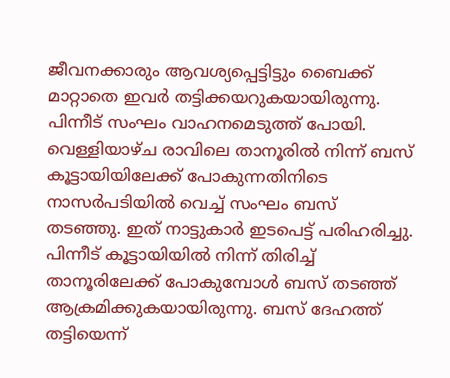ജീവനക്കാരും ആവശ്യപ്പെട്ടിട്ടും ബൈക്ക് മാറ്റാതെ ഇവർ തട്ടിക്കയറുകയായിരുന്നു. പിന്നീട് സംഘം വാഹനമെടുത്ത് പോയി. വെള്ളിയാഴ്ച രാവിലെ താനൂരിൽ നിന്ന് ബസ് കൂട്ടായിയിലേക്ക് പോകുന്നതിനിടെ നാസർപടിയിൽ വെച്ച് സംഘം ബസ് തടഞ്ഞു. ഇത് നാട്ടുകാർ ഇടപെട്ട് പരിഹരിച്ചു. പിന്നീട് കൂട്ടായിയിൽ നിന്ന് തിരിച്ച് താനൂരിലേക്ക് പോകുമ്പോൾ ബസ് തടഞ്ഞ് ആക്രമിക്കുകയായിരുന്നു. ബസ് ദേഹത്ത് തട്ടിയെന്ന്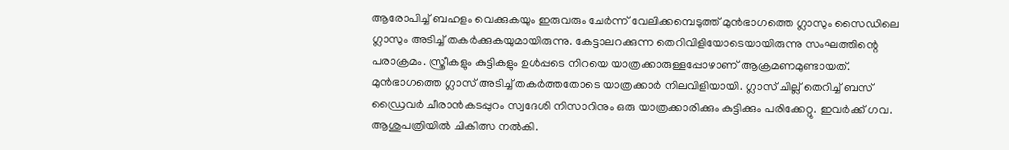ആരോപിച്ച് ബഹളം വെക്കുകയും ഇരുവരും ചേർന്ന് വേലിക്കമ്പെടുത്ത് മുൻഭാഗത്തെ ഗ്ലാസും സൈഡിലെ ഗ്ലാസും അടിച്ച് തകർക്കുകയുമായിരുന്നു. കേട്ടാലറക്കുന്ന തെറിവിളിയോടെയായിരുന്നു സംഘത്തിന്റെ പരാക്രമം. സ്ത്രീകളും കുട്ടികളും ഉൾപ്പടെ നിറയെ യാത്രക്കാരുള്ളപ്പോഴാണ് ആക്രമണമുണ്ടായത്. മുൻഭാഗത്തെ ഗ്ലാസ് അടിച്ച് തകർത്തതോടെ യാത്രക്കാർ നിലവിളിയായി. ഗ്ലാസ് ചില്ല് തെറിച്ച് ബസ് ഡ്രൈവർ ചീരാൻകടപ്പുറം സ്വദേശി നിസാറിനും ഒരു യാത്രക്കാരിക്കും കുട്ടിക്കും പരിക്കേറ്റു. ഇവർക്ക് ഗവ. ആശുപത്രിയിൽ ചികിത്സ നൽകി.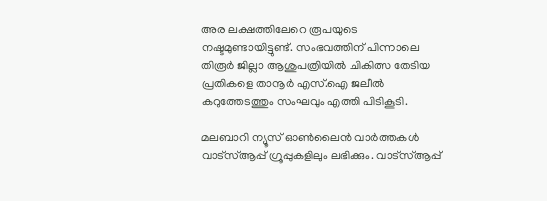അര ലക്ഷത്തിലേറെ രൂപയുടെ നഷ്ടമുണ്ടായിട്ടുണ്ട്. സംഭവത്തിന് പിന്നാലെ തിരൂർ ജില്ലാ ആശുപത്രിയിൽ ചികിത്സ തേടിയ പ്രതികളെ താനൂർ എസ്.ഐ ജലീൽ കറുത്തേടത്തും സംഘവും എത്തി പിടികൂടി.

മലബാറി ന്യൂസ് ഓണ്‍ലൈന്‍ വാര്‍ത്തകള്‍ വാട്‌സ്ആപ്പ് ഗ്രൂപ്പുകളിലും ലഭിക്കും. വാട്‌സ്ആപ്പ്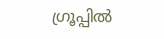ഗ്രൂപ്പില്‍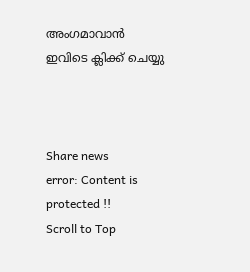അംഗമാവാന്‍ ഇവിടെ ക്ലിക്ക് ചെയ്യു



Share news
error: Content is protected !!
Scroll to Top